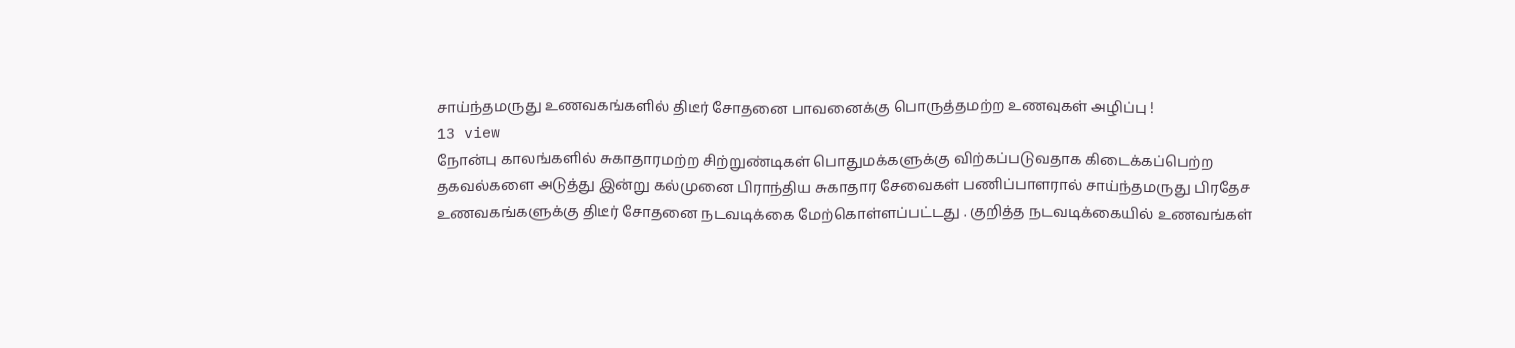சாய்ந்தமருது உணவகங்களில் திடீர் சோதனை பாவனைக்கு பொருத்தமற்ற உணவுகள் அழிப்பு !
13 view
நோன்பு காலங்களில் சுகாதாரமற்ற சிற்றுண்டிகள் பொதுமக்களுக்கு விற்கப்படுவதாக கிடைக்கப்பெற்ற தகவல்களை அடுத்து இன்று கல்முனை பிராந்திய சுகாதார சேவைகள் பணிப்பாளரால் சாய்ந்தமருது பிரதேச உணவகங்களுக்கு திடீர் சோதனை நடவடிக்கை மேற்கொள்ளப்பட்டது . குறித்த நடவடிக்கையில் உணவங்கள்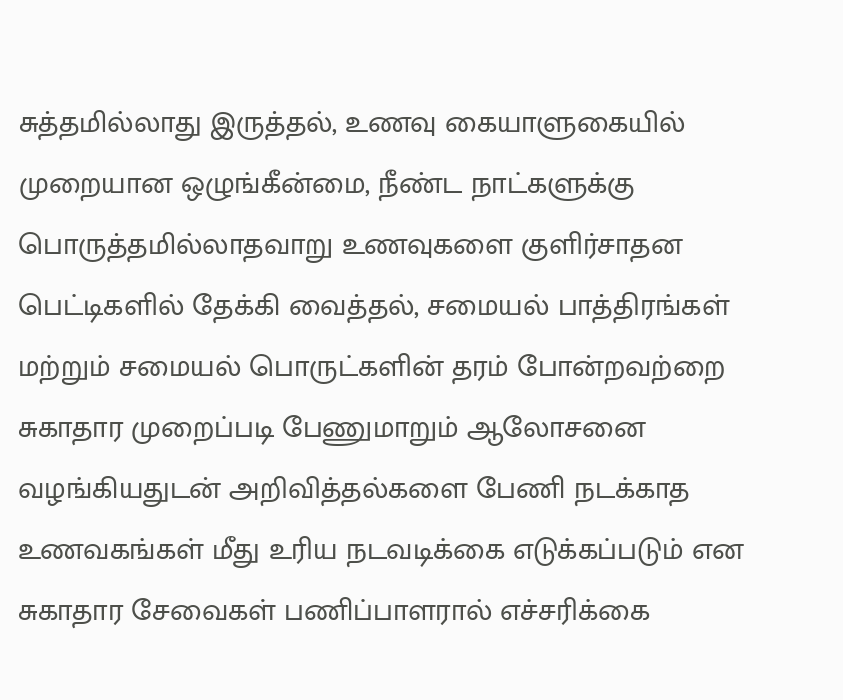சுத்தமில்லாது இருத்தல், உணவு கையாளுகையில் முறையான ஒழுங்கீன்மை, நீண்ட நாட்களுக்கு பொருத்தமில்லாதவாறு உணவுகளை குளிர்சாதன பெட்டிகளில் தேக்கி வைத்தல், சமையல் பாத்திரங்கள் மற்றும் சமையல் பொருட்களின் தரம் போன்றவற்றை சுகாதார முறைப்படி பேணுமாறும் ஆலோசனை வழங்கியதுடன் அறிவித்தல்களை பேணி நடக்காத உணவகங்கள் மீது உரிய நடவடிக்கை எடுக்கப்படும் என சுகாதார சேவைகள் பணிப்பாளரால் எச்சரிக்கை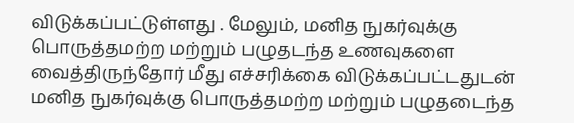விடுக்கப்பட்டுள்ளது . மேலும், மனித நுகர்வுக்கு பொருத்தமற்ற மற்றும் பழுதடந்த உணவுகளை வைத்திருந்தோர் மீது எச்சரிக்கை விடுக்கப்பட்டதுடன் மனித நுகர்வுக்கு பொருத்தமற்ற மற்றும் பழுதடைந்த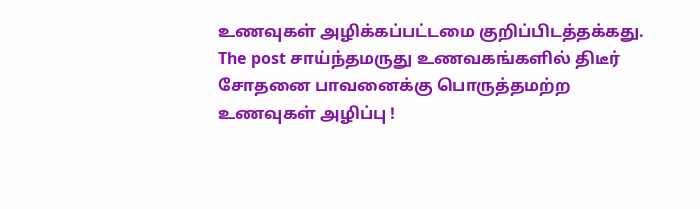உணவுகள் அழிக்கப்பட்டமை குறிப்பிடத்தக்கது.
The post சாய்ந்தமருது உணவகங்களில் திடீர் சோதனை பாவனைக்கு பொருத்தமற்ற உணவுகள் அழிப்பு !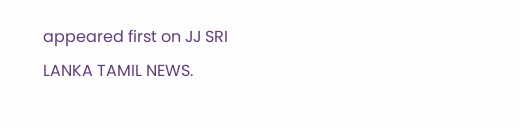appeared first on JJ SRI LANKA TAMIL NEWS.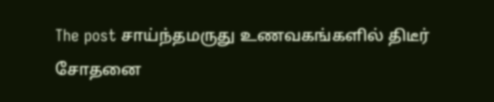The post சாய்ந்தமருது உணவகங்களில் திடீர் சோதனை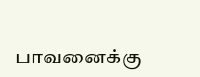பாவனைக்கு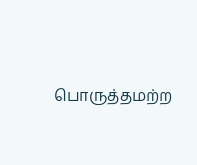பொருத்தமற்ற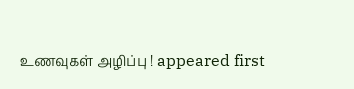உணவுகள் அழிப்பு ! appeared first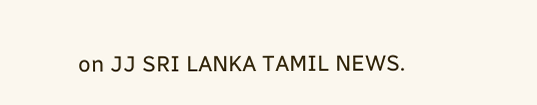on JJ SRI LANKA TAMIL NEWS.